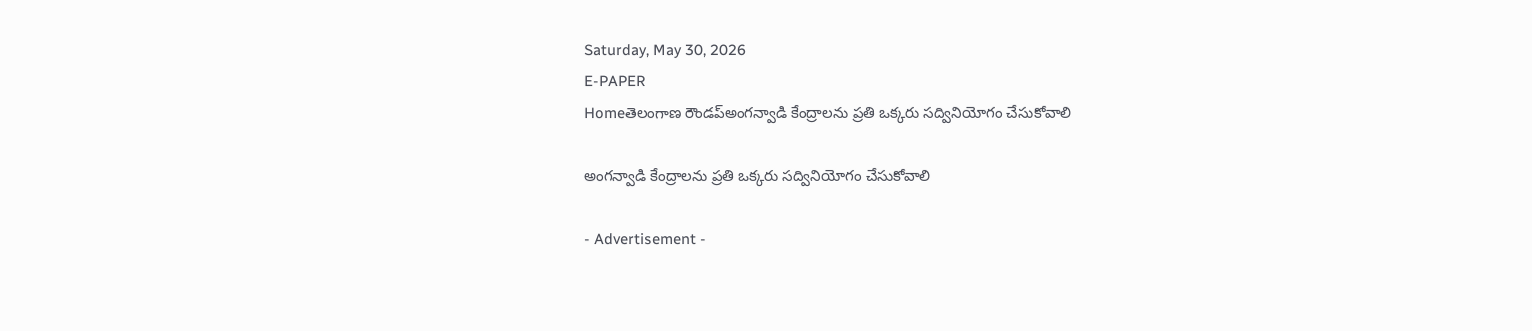Saturday, May 30, 2026
E-PAPER
Homeతెలంగాణ రౌండప్అంగన్వాడి కేంద్రాలను ప్రతి ఒక్కరు సద్వినియోగం చేసుకోవాలి

అంగన్వాడి కేంద్రాలను ప్రతి ఒక్కరు సద్వినియోగం చేసుకోవాలి

- Advertisement -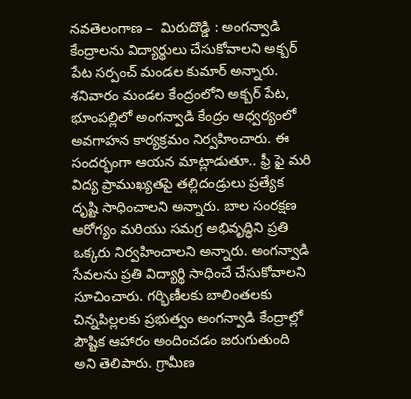నవతెలంగాణ –  మిరుదొడ్డి : అంగన్వాడి కేంద్రాలను విద్యార్థులు చేసుకోవాలని అక్బర్ పేట సర్పంచ్ మండల కుమార్ అన్నారు. శనివారం మండల కేంద్రంలోని అక్బర్ పేట, భూంపల్లిలో అంగన్వాడి కేంద్రం ఆధ్వర్యంలో అవగాహన కార్యక్రమం నిర్వహించారు. ఈ సందర్భంగా ఆయన మాట్లాడుతూ.. ఫ్రీ ఫై మరి విద్య ప్రాముఖ్యతపై తల్లిదండ్రులు ప్రత్యేక దృష్టి సాధించాలని అన్నారు. బాల సంరక్షణ ఆరోగ్యం మరియు సమగ్ర అభివృద్ధిని ప్రతి ఒక్కరు నిర్వహించాలని అన్నారు. అంగన్వాడి సేవలను ప్రతి విద్యార్థి సాధించే చేసుకోవాలని సూచించారు. గర్భిణీలకు బాలింతలకు చిన్నపిల్లలకు ప్రభుత్వం అంగన్వాడి కేంద్రాల్లో పౌష్టిక ఆహారం అందించడం జరుగుతుంది అని తెలిపారు. గ్రామీణ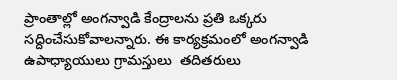ప్రాంతాల్లో అంగన్వాడి కేంద్రాలను ప్రతి ఒక్కరు సద్దించేసుకోవాలన్నారు. ఈ కార్యక్రమంలో అంగన్వాడి ఉపాధ్యాయులు గ్రామస్తులు  తదితరులు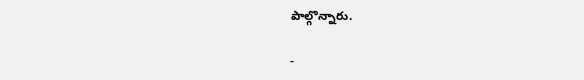పాల్గొన్నారు.

-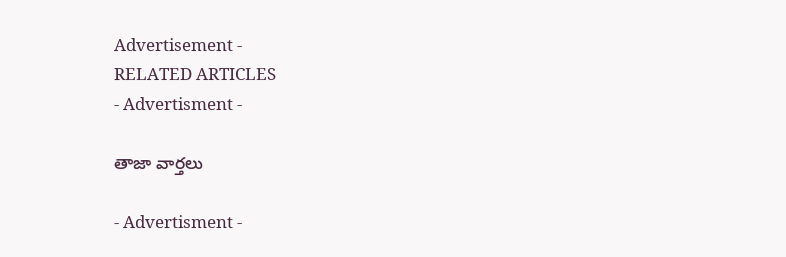Advertisement -
RELATED ARTICLES
- Advertisment -

తాజా వార్తలు

- Advertisment -